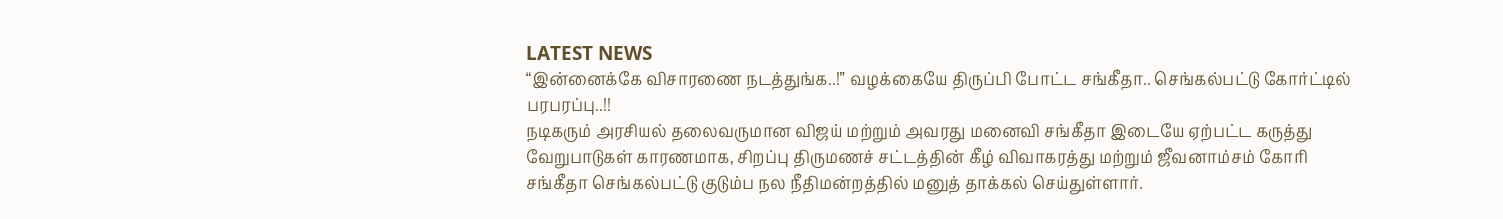LATEST NEWS
“இன்னைக்கே விசாரணை நடத்துங்க..!” வழக்கையே திருப்பி போட்ட சங்கீதா.. செங்கல்பட்டு கோர்ட்டில் பரபரப்பு..!!
நடிகரும் அரசியல் தலைவருமான விஜய் மற்றும் அவரது மனைவி சங்கீதா இடையே ஏற்பட்ட கருத்து வேறுபாடுகள் காரணமாக, சிறப்பு திருமணச் சட்டத்தின் கீழ் விவாகரத்து மற்றும் ஜீவனாம்சம் கோரி சங்கீதா செங்கல்பட்டு குடும்ப நல நீதிமன்றத்தில் மனுத் தாக்கல் செய்துள்ளார்.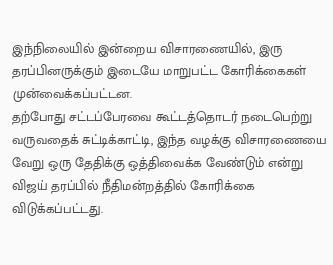இந்நிலையில் இன்றைய விசாரணையில், இரு தரப்பினருக்கும் இடையே மாறுபட்ட கோரிக்கைகள் முன்வைக்கப்பட்டன.
தற்போது சட்டப்பேரவை கூட்டத்தொடர் நடைபெற்று வருவதைக் சுட்டிக்காட்டி, இந்த வழக்கு விசாரணையை வேறு ஒரு தேதிக்கு ஒத்திவைக்க வேண்டும் என்று விஜய் தரப்பில் நீதிமன்றத்தில் கோரிக்கை விடுக்கப்பட்டது.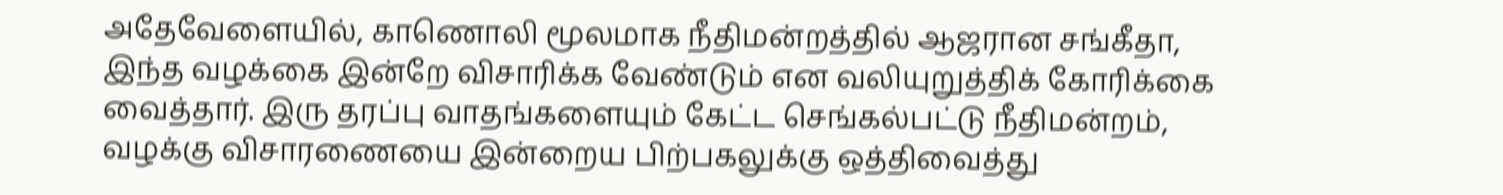அதேவேளையில், காணொலி மூலமாக நீதிமன்றத்தில் ஆஜரான சங்கீதா, இந்த வழக்கை இன்றே விசாரிக்க வேண்டும் என வலியுறுத்திக் கோரிக்கை வைத்தார். இரு தரப்பு வாதங்களையும் கேட்ட செங்கல்பட்டு நீதிமன்றம், வழக்கு விசாரணையை இன்றைய பிற்பகலுக்கு ஒத்திவைத்து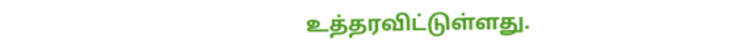உத்தரவிட்டுள்ளது.